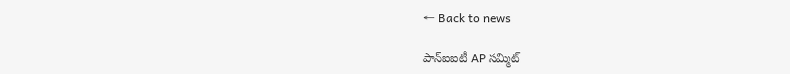← Back to news

పాన్‌ఐఐటీ AP సమ్మిట్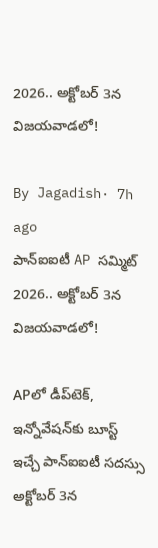2026.. అక్టోబర్ 3న విజయవాడలో!

By Jagadish· 7h ago
పాన్‌ఐఐటీ AP సమ్మిట్ 2026.. అక్టోబర్ 3న విజయవాడలో!

APలో డీప్‌టెక్, ఇన్నోవేషన్‌కు బూస్ట్ ఇచ్చే పాన్‌ఐఐటీ సదస్సు అక్టోబర్ 3న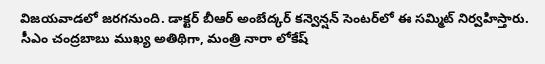విజయవాడలో జరగనుంది. డాక్టర్ బీఆర్ అంబేద్కర్ కన్వెన్షన్ సెంటర్‌లో ఈ సమ్మిట్ నిర్వహిస్తారు. సీఎం చంద్రబాబు ముఖ్య అతిథిగా, మంత్రి నారా లోకేష్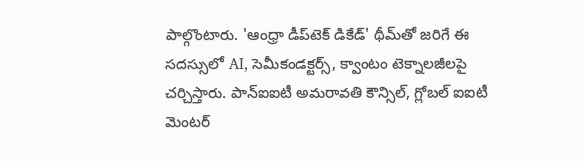పాల్గొంటారు. 'ఆంధ్రా డీప్‌టెక్ డికేడ్' థీమ్‌తో జరిగే ఈ సదస్సులో AI, సెమీకండక్టర్స్, క్వాంటం టెక్నాలజీలపై చర్చిస్తారు. పాన్‌ఐఐటీ అమరావతి కౌన్సిల్, గ్లోబల్ ఐఐటీ మెంటర్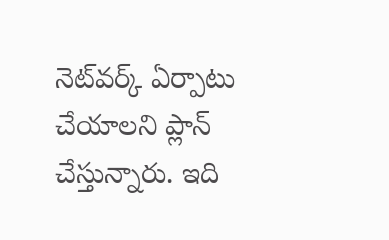నెట్‌వర్క్ ఏర్పాటు చేయాలని ప్లాన్ చేస్తున్నారు. ఇది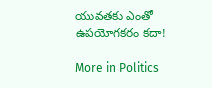యువతకు ఎంతో ఉపయోగకరం కదా!

More in Politics